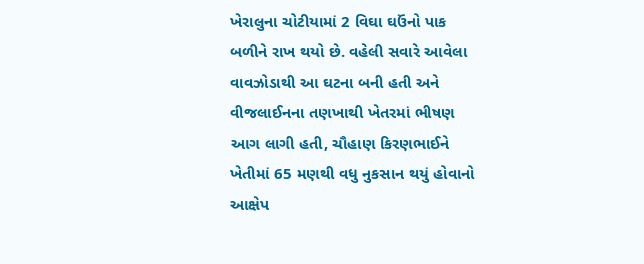ખેરાલુના ચોટીયામાં 2 વિઘા ઘઉંનો પાક બળીને રાખ થયો છે. વહેલી સવારે આવેલા વાવઝોડાથી આ ઘટના બની હતી અને વીજલાઈનના તણખાથી ખેતરમાં ભીષણ આગ લાગી હતી, ચૌહાણ કિરણભાઈને ખેતીમાં 65 મણથી વધુ નુકસાન થયું હોવાનો આક્ષેપ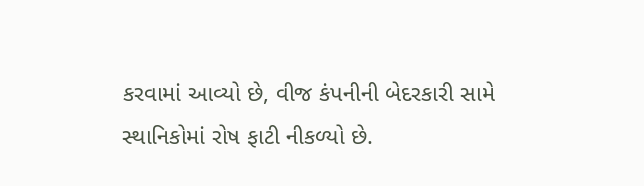કરવામાં આવ્યો છે, વીજ કંપનીની બેદરકારી સામે સ્થાનિકોમાં રોષ ફાટી નીકળ્યો છે.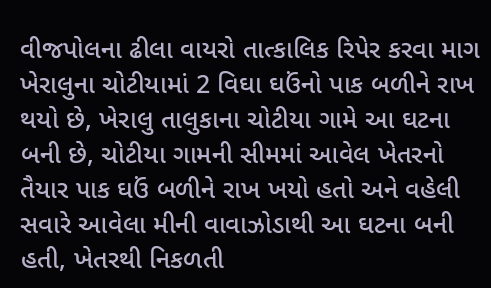વીજપોલના ઢીલા વાયરો તાત્કાલિક રિપેર કરવા માગ
ખેરાલુના ચોટીયામાં 2 વિઘા ઘઉંનો પાક બળીને રાખ થયો છે, ખેરાલુ તાલુકાના ચોટીયા ગામે આ ઘટના બની છે, ચોટીયા ગામની સીમમાં આવેલ ખેતરનો તૈયાર પાક ઘઉં બળીને રાખ ખયો હતો અને વહેલી સવારે આવેલા મીની વાવાઝોડાથી આ ઘટના બની હતી, ખેતરથી નિકળતી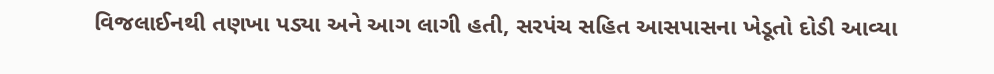વિજલાઈનથી તણખા પડ્યા અને આગ લાગી હતી, સરપંચ સહિત આસપાસના ખેડૂતો દોડી આવ્યા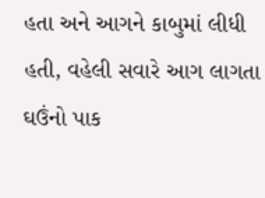હતા અને આગને કાબુમાં લીધી હતી, વહેલી સવારે આગ લાગતા ઘઉંનો પાક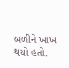બળીને ખાખ થયો હતો.